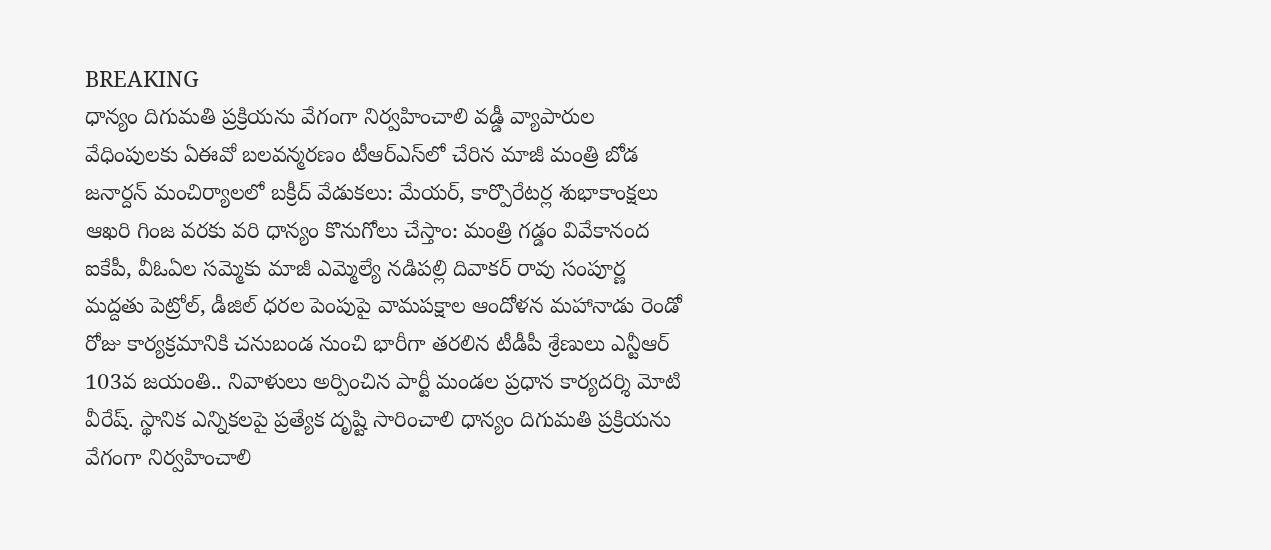BREAKING
ధాన్యం దిగుమతి ప్రక్రియను వేగంగా నిర్వహించాలి వడ్డీ వ్యాపారుల వేధింపులకు ఏఈవో బలవన్మరణం టీఆర్‌ఎస్‌లో చేరిన మాజీ మంత్రి బోడ జనార్దన్ మంచిర్యాలలో బక్రీద్ వేడుకలు: మేయర్, కార్పొరేటర్ల శుభాకాంక్షలు ఆఖరి గింజ వరకు వరి ధాన్యం కొనుగోలు చేస్తాం: మంత్రి గడ్డం వివేకానంద ఐకేపీ, వీఓఏల సమ్మెకు మాజీ ఎమ్మెల్యే నడిపల్లి దివాకర్ రావు సంపూర్ణ మద్దతు పెట్రోల్, డీజిల్ ధరల పెంపుపై వామపక్షాల ఆందోళన మహానాడు రెండో రోజు కార్యక్రమానికి చనుబండ నుంచి భారీగా తరలిన టీడీపీ శ్రేణులు ఎన్టీఆర్‌ 103వ జయంతి.. నివాళులు అర్పించిన పార్టీ మండల ప్రధాన కార్యదర్శి మోటి వీరేష్. స్థానిక ఎన్నికలపై ప్రత్యేక దృష్టి సారించాలి ధాన్యం దిగుమతి ప్రక్రియను వేగంగా నిర్వహించాలి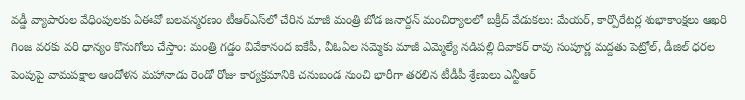వడ్డీ వ్యాపారుల వేధింపులకు ఏఈవో బలవన్మరణం టీఆర్‌ఎస్‌లో చేరిన మాజీ మంత్రి బోడ జనార్దన్ మంచిర్యాలలో బక్రీద్ వేడుకలు: మేయర్, కార్పొరేటర్ల శుభాకాంక్షలు ఆఖరి గింజ వరకు వరి ధాన్యం కొనుగోలు చేస్తాం: మంత్రి గడ్డం వివేకానంద ఐకేపీ, వీఓఏల సమ్మెకు మాజీ ఎమ్మెల్యే నడిపల్లి దివాకర్ రావు సంపూర్ణ మద్దతు పెట్రోల్, డీజిల్ ధరల పెంపుపై వామపక్షాల ఆందోళన మహానాడు రెండో రోజు కార్యక్రమానికి చనుబండ నుంచి భారీగా తరలిన టీడీపీ శ్రేణులు ఎన్టీఆర్‌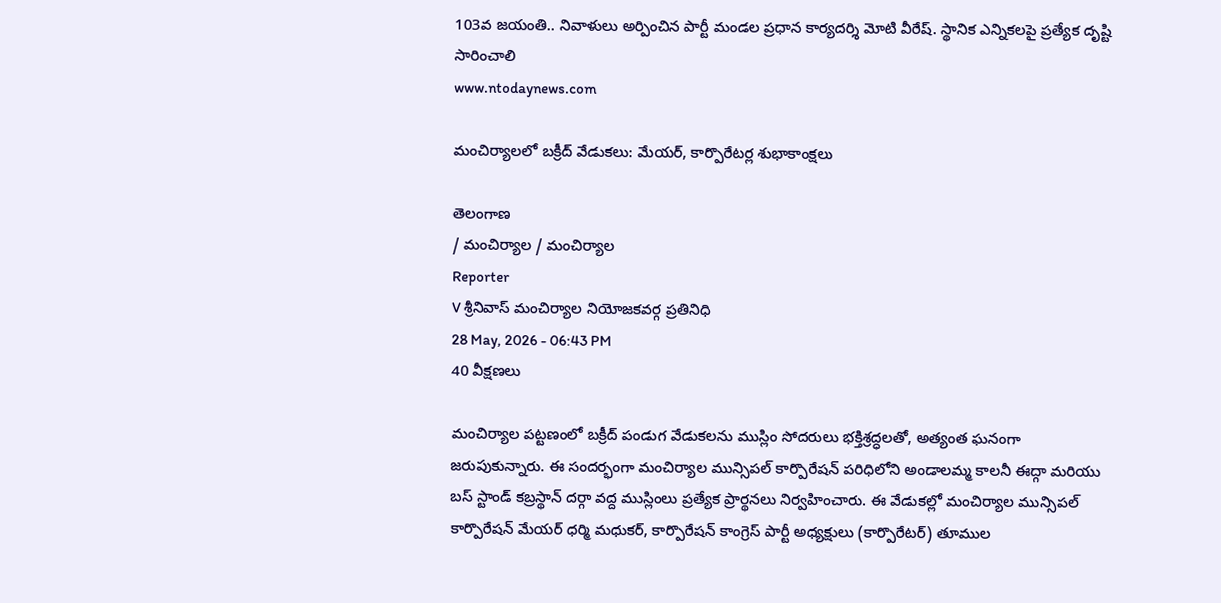103వ జయంతి.. నివాళులు అర్పించిన పార్టీ మండల ప్రధాన కార్యదర్శి మోటి వీరేష్. స్థానిక ఎన్నికలపై ప్రత్యేక దృష్టి సారించాలి
www.ntodaynews.com

మంచిర్యాలలో బక్రీద్ వేడుకలు: మేయర్, కార్పొరేటర్ల శుభాకాంక్షలు

తెలంగాణ
/ మంచిర్యాల / మంచిర్యాల
Reporter
V శ్రీనివాస్ మంచిర్యాల నియోజకవర్గ ప్రతినిధి
28 May, 2026 - 06:43 PM
40 వీక్షణలు

మంచిర్యాల పట్టణంలో బక్రీద్ పండుగ వేడుకలను ముస్లిం సోదరులు భక్తిశ్రద్ధలతో, అత్యంత ఘనంగా జరుపుకున్నారు. ఈ సందర్భంగా మంచిర్యాల మున్సిపల్ కార్పొరేషన్ పరిధిలోని అండాలమ్మ కాలనీ ఈద్గా మరియు బస్ స్టాండ్ కబ్రస్థాన్ దర్గా వద్ద ముస్లింలు ప్రత్యేక ప్రార్థనలు నిర్వహించారు. ఈ వేడుకల్లో మంచిర్యాల మున్సిపల్ కార్పొరేషన్ మేయర్ ధర్మి మధుకర్, కార్పొరేషన్ కాంగ్రెస్ పార్టీ అధ్యక్షులు (కార్పొరేటర్) తూముల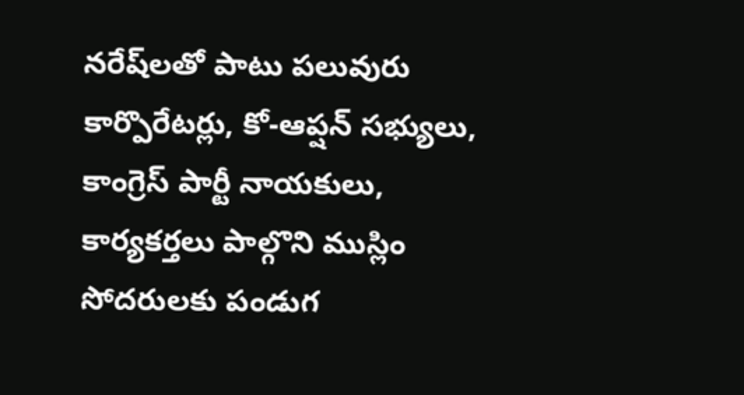నరేష్‌లతో పాటు పలువురు కార్పొరేటర్లు, కో-ఆప్షన్ సభ్యులు, కాంగ్రెస్ పార్టీ నాయకులు, కార్యకర్తలు పాల్గొని ముస్లిం సోదరులకు పండుగ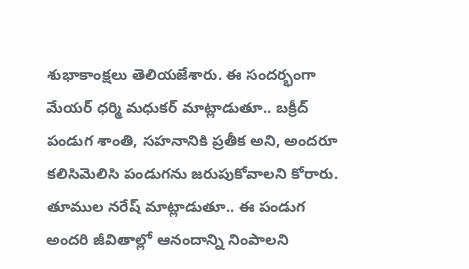శుభాకాంక్షలు తెలియజేశారు. ఈ సందర్భంగా మేయర్ ధర్మి మధుకర్ మాట్లాడుతూ.. బక్రీద్ పండుగ శాంతి, సహనానికి ప్రతీక అని, అందరూ కలిసిమెలిసి పండుగను జరుపుకోవాలని కోరారు. తూముల నరేష్ మాట్లాడుతూ.. ఈ పండుగ అందరి జీవితాల్లో ఆనందాన్ని నింపాలని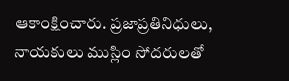ఆకాంక్షించారు. ప్రజాప్రతినిధులు, నాయకులు ముస్లిం సోదరులతో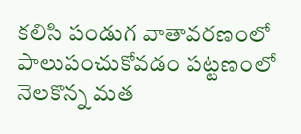కలిసి పండుగ వాతావరణంలో పాలుపంచుకోవడం పట్టణంలో నెలకొన్న మత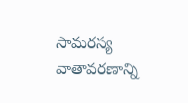సామరస్య వాతావరణాన్ని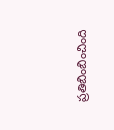ప్రతిబింబించింది